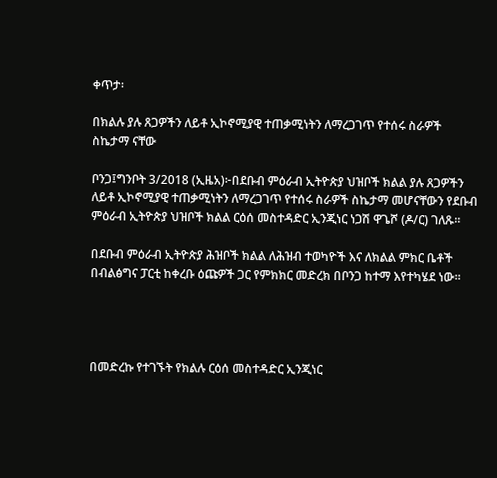ቀጥታ፡

በክልሉ ያሉ ጸጋዎችን ለይቶ ኢኮኖሚያዊ ተጠቃሚነትን ለማረጋገጥ የተሰሩ ስራዎች ስኬታማ ናቸው

ቦንጋ፤ግንቦት 3/2018 (ኢዜአ)፦በደቡብ ምዕራብ ኢትዮጵያ ህዝቦች ክልል ያሉ ጸጋዎችን ለይቶ ኢኮኖሚያዊ ተጠቃሚነትን ለማረጋገጥ የተሰሩ ስራዎች ስኬታማ መሆናቸውን የደቡብ ምዕራብ ኢትዮጵያ ህዝቦች ክልል ርዕሰ መስተዳድር ኢንጂነር ነጋሽ ዋጌሾ (ዶ/ር) ገለጹ።

በደቡብ ምዕራብ ኢትዮጵያ ሕዝቦች ክልል ለሕዝብ ተወካዮች እና ለክልል ምክር ቤቶች በብልፅግና ፓርቲ ከቀረቡ ዕጩዎች ጋር የምክክር መድረክ በቦንጋ ከተማ እየተካሄደ ነው።




በመድረኩ የተገኙት የክልሉ ርዕሰ መስተዳድር ኢንጂነር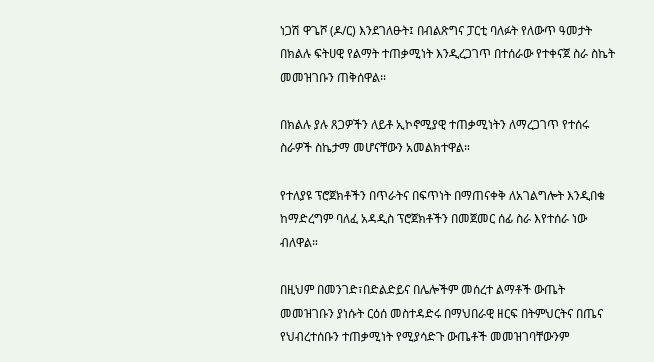ነጋሽ ዋጌሾ (ዶ/ር) እንደገለፁት፤ በብልጽግና ፓርቲ ባለፉት የለውጥ ዓመታት በክልሉ ፍትሀዊ የልማት ተጠቃሚነት እንዲረጋገጥ በተሰራው የተቀናጀ ስራ ስኬት መመዝገቡን ጠቅሰዋል፡፡

በክልሉ ያሉ ጸጋዎችን ለይቶ ኢኮኖሚያዊ ተጠቃሚነትን ለማረጋገጥ የተሰሩ ስራዎች ስኬታማ መሆናቸውን አመልክተዋል።

የተለያዩ ፕሮጀክቶችን በጥራትና በፍጥነት በማጠናቀቅ ለአገልግሎት እንዲበቁ ከማድረግም ባለፈ አዳዲስ ፕሮጀክቶችን በመጀመር ሰፊ ስራ እየተሰራ ነው ብለዋል።

በዚህም በመንገድ፣በድልድይና በሌሎችም መሰረተ ልማቶች ውጤት መመዝገቡን ያነሱት ርዕሰ መስተዳድሩ በማህበራዊ ዘርፍ በትምህርትና በጤና የህብረተሰቡን ተጠቃሚነት የሚያሳድጉ ውጤቶች መመዝገባቸውንም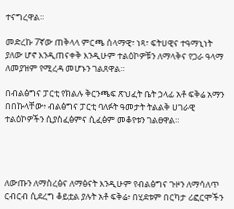ተናግረዋል።

መድረኩ 7ኛው ጠቅላላ ምርጫ ሰላማዊ፣ ነጻ፣ ፍትሀዊና ተዓማኒነት ያለው ሆኖ እንዲጠናቀቅ እንዲሁም ተልዕኮዎቹን ለማላቅና የጋራ ዓላማ ለመያዝም የሚረዳ መሆኑን ገልጸዋል።

በብልፅግና ፓርቲ የክልሉ ቅርንጫፍ ጽህፈት ቤት ኃላፊ አቶ ፍቅሬ አማን በበኩላቸው፥ ብልፅግና ፓርቲ ባለፉት ዓመታት ትልልቅ ሀገራዊ ተልዕኮዎችን ሲያስፈፅምና ሲፈፅም መቆየቱን ገልፀዋል።




ለውጡን ለማስረፅና ለማፅናት እንዲሁም የብልፅግና ጉዞን ለማሳለጥ ርብርብ ሲደረግ ቆይቷል ያሉት አቶ ፍቅሬ፥ በሂደቱም በርካታ ሪፎርሞችን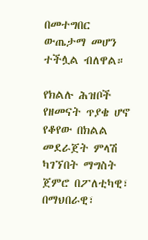በመተግበር ውጤታማ መሆን ተችሏል ብለዋል።

የክልሉ ሕዝቦች የዘመናት ጥያቄ ሆኖ የቆየው በክልል መደራጀት ምላሽ ካገኘበት ማግስት ጀምሮ በፖለቲካዊ፣ በማህበራዊ፣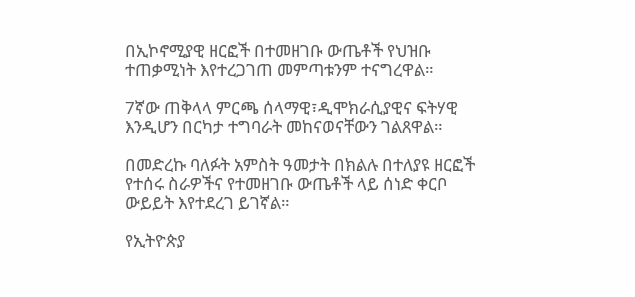በኢኮኖሚያዊ ዘርፎች በተመዘገቡ ውጤቶች የህዝቡ ተጠቃሚነት እየተረጋገጠ መምጣቱንም ተናግረዋል።

7ኛው ጠቅላላ ምርጫ ሰላማዊ፣ዲሞክራሲያዊና ፍትሃዊ እንዲሆን በርካታ ተግባራት መከናወናቸውን ገልጸዋል።

በመድረኩ ባለፉት አምስት ዓመታት በክልሉ በተለያዩ ዘርፎች የተሰሩ ስራዎችና የተመዘገቡ ውጤቶች ላይ ሰነድ ቀርቦ ውይይት እየተደረገ ይገኛል።

የኢትዮጵያ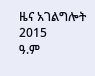ዜና አገልግሎት
2015
ዓ.ም